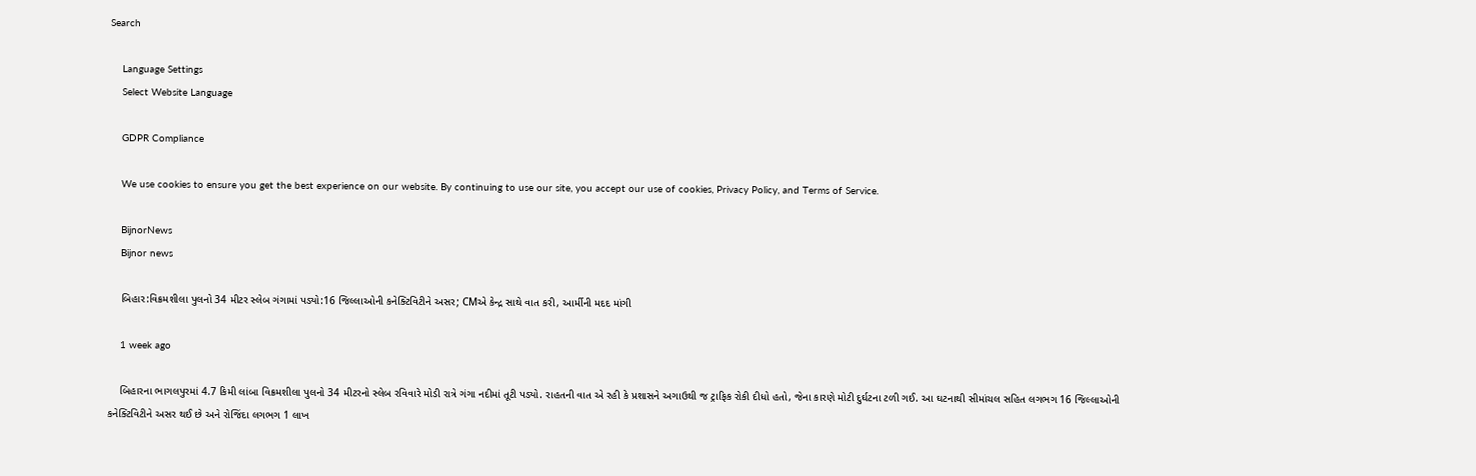Search

    Language Settings
    Select Website Language

    GDPR Compliance

    We use cookies to ensure you get the best experience on our website. By continuing to use our site, you accept our use of cookies, Privacy Policy, and Terms of Service.

    BijnorNews
    Bijnor news

    બિહાર:વિક્રમશીલા પુલનો 34 મીટર સ્લેબ ગંગામાં પડ્યો:16 જિલ્લાઓની કનેક્ટિવિટીને અસર; CMએ કેન્દ્ર સાથે વાત કરી, આર્મીની મદદ માંગી

    1 week ago

    બિહારના ભાગલપુરમાં 4.7 કિમી લાંબા વિક્રમશીલા પુલનો 34 મીટરનો સ્લેબ રવિવારે મોડી રાત્રે ગંગા નદીમાં તૂટી પડ્યો. રાહતની વાત એ રહી કે પ્રશાસને અગાઉથી જ ટ્રાફિક રોકી દીધો હતો, જેના કારણે મોટી દુર્ઘટના ટળી ગઈ. આ ઘટનાથી સીમાંચલ સહિત લગભગ 16 જિલ્લાઓની કનેક્ટિવિટીને અસર થઈ છે અને રોજિંદા લગભગ 1 લાખ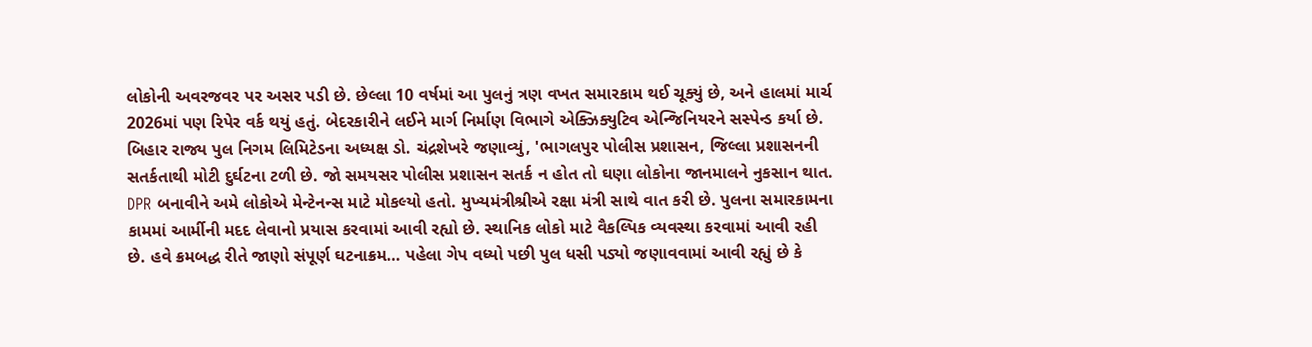લોકોની અવરજવર પર અસર પડી છે. છેલ્લા 10 વર્ષમાં આ પુલનું ત્રણ વખત સમારકામ થઈ ચૂક્યું છે, અને હાલમાં માર્ચ 2026માં પણ રિપેર વર્ક થયું હતું. બેદરકારીને લઈને માર્ગ નિર્માણ વિભાગે એક્ઝિક્યુટિવ એન્જિનિયરને સસ્પેન્ડ કર્યા છે. બિહાર રાજ્ય પુલ નિગમ લિમિટેડના અધ્યક્ષ ડો. ચંદ્રશેખરે જણાવ્યું, 'ભાગલપુર પોલીસ પ્રશાસન, જિલ્લા પ્રશાસનની સતર્કતાથી મોટી દુર્ઘટના ટળી છે. જો સમયસર પોલીસ પ્રશાસન સતર્ક ન હોત તો ઘણા લોકોના જાનમાલને નુકસાન થાત. DPR બનાવીને અમે લોકોએ મેન્ટેનન્સ માટે મોકલ્યો હતો. મુખ્યમંત્રીશ્રીએ રક્ષા મંત્રી સાથે વાત કરી છે. પુલના સમારકામના કામમાં આર્મીની મદદ લેવાનો પ્રયાસ કરવામાં આવી રહ્યો છે. સ્થાનિક લોકો માટે વૈકલ્પિક વ્યવસ્થા કરવામાં આવી રહી છે. હવે ક્રમબદ્ધ રીતે જાણો સંપૂર્ણ ઘટનાક્રમ… પહેલા ગેપ વધ્યો પછી પુલ ધસી પડ્યો જણાવવામાં આવી રહ્યું છે કે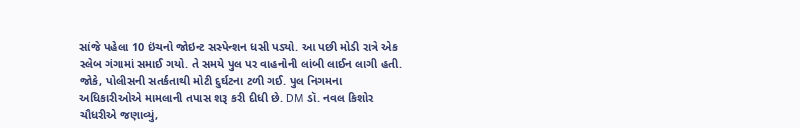સાંજે પહેલા 10 ઇંચનો જોઇન્ટ સસ્પેન્શન ધસી પડ્યો. આ પછી મોડી રાત્રે એક સ્લેબ ગંગામાં સમાઈ ગયો. તે સમયે પુલ પર વાહનોની લાંબી લાઈન લાગી હતી. જોકે, પોલીસની સતર્કતાથી મોટી દુર્ઘટના ટળી ગઈ. પુલ નિગમના અધિકારીઓએ મામલાની તપાસ શરૂ કરી દીધી છે. DM ડૉ. નવલ કિશોર ચૌધરીએ જણાવ્યું,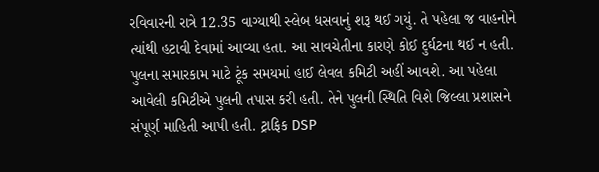રવિવારની રાત્રે 12.35 વાગ્યાથી સ્લેબ ધસવાનું શરૂ થઈ ગયું. તે પહેલા જ વાહનોને ત્યાંથી હટાવી દેવામાં આવ્યા હતા. આ સાવચેતીના કારણે કોઈ દુર્ઘટના થઈ ન હતી. પુલના સમારકામ માટે ટૂંક સમયમાં હાઈ લેવલ કમિટી અહીં આવશે. આ પહેલા આવેલી કમિટીએ પુલની તપાસ કરી હતી. તેને પુલની સ્થિતિ વિશે જિલ્લા પ્રશાસને સંપૂર્ણ માહિતી આપી હતી. ટ્રાફિક DSP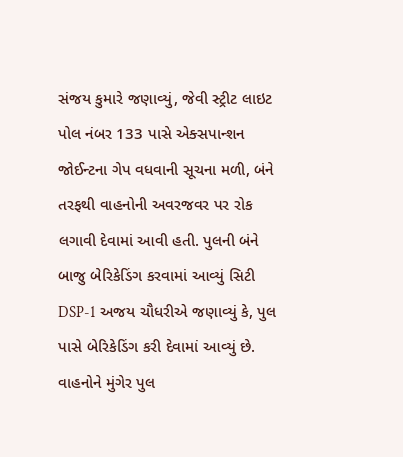સંજય કુમારે જણાવ્યું, જેવી સ્ટ્રીટ લાઇટ પોલ નંબર 133 પાસે એક્સપાન્શન જોઈન્ટના ગેપ વધવાની સૂચના મળી, બંને તરફથી વાહનોની અવરજવર પર રોક લગાવી દેવામાં આવી હતી. પુલની બંને બાજુ બેરિકેડિંગ કરવામાં આવ્યું સિટી DSP-1 અજય ચૌધરીએ જણાવ્યું કે, પુલ પાસે બેરિકેડિંગ કરી દેવામાં આવ્યું છે. વાહનોને મુંગેર પુલ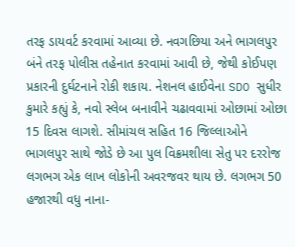તરફ ડાયવર્ટ કરવામાં આવ્યા છે. નવગછિયા અને ભાગલપુર બંને તરફ પોલીસ તહેનાત કરવામાં આવી છે, જેથી કોઈપણ પ્રકારની દુર્ઘટનાને રોકી શકાય. નેશનલ હાઈવેના SDO સુધીર કુમારે કહ્યું કે, નવો સ્લેબ બનાવીને ચઢાવવામાં ઓછામાં ઓછા 15 દિવસ લાગશે. સીમાંચલ સહિત 16 જિલ્લાઓને ભાગલપુર સાથે જોડે છે આ પુલ વિક્રમશીલા સેતુ પર દરરોજ લગભગ એક લાખ લોકોની અવરજવર થાય છે. લગભગ 50 હજારથી વધુ નાના-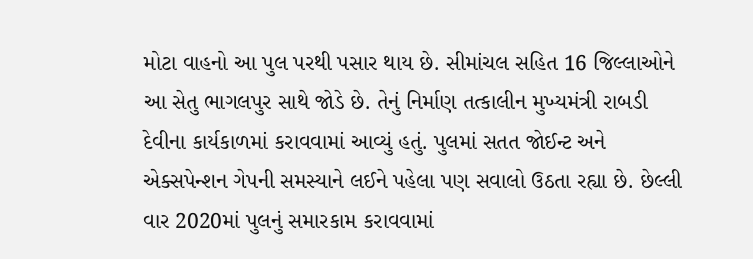મોટા વાહનો આ પુલ પરથી પસાર થાય છે. સીમાંચલ સહિત 16 જિલ્લાઓને આ સેતુ ભાગલપુર સાથે જોડે છે. તેનું નિર્માણ તત્કાલીન મુખ્યમંત્રી રાબડી દેવીના કાર્યકાળમાં કરાવવામાં આવ્યું હતું. પુલમાં સતત જોઈન્ટ અને એક્સપેન્શન ગેપની સમસ્યાને લઈને પહેલા પણ સવાલો ઉઠતા રહ્યા છે. છેલ્લી વાર 2020માં પુલનું સમારકામ કરાવવામાં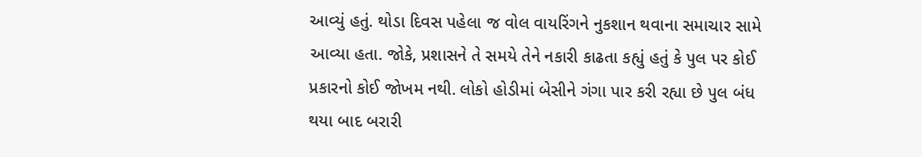આવ્યું હતું. થોડા દિવસ પહેલા જ વોલ વાયરિંગને નુકશાન થવાના સમાચાર સામે આવ્યા હતા. જોકે, પ્રશાસને તે સમયે તેને નકારી કાઢતા કહ્યું હતું કે પુલ પર કોઈ પ્રકારનો કોઈ જોખમ નથી. લોકો હોડીમાં બેસીને ગંગા પાર કરી રહ્યા છે પુલ બંધ થયા બાદ બરારી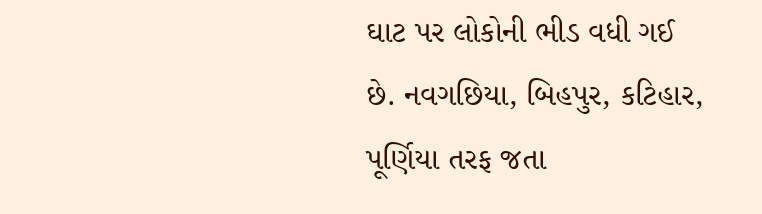ઘાટ પર લોકોની ભીડ વધી ગઈ છે. નવગછિયા, બિહપુર, કટિહાર, પૂર્ણિયા તરફ જતા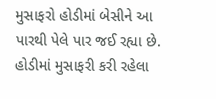મુસાફરો હોડીમાં બેસીને આ પારથી પેલે પાર જઈ રહ્યા છે. હોડીમાં મુસાફરી કરી રહેલા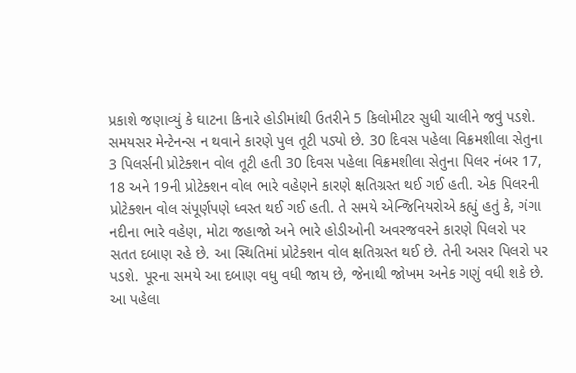પ્રકાશે જણાવ્યું કે ઘાટના કિનારે હોડીમાંથી ઉતરીને 5 કિલોમીટર સુધી ચાલીને જવું પડશે. સમયસર મેન્ટેનન્સ ન થવાને કારણે પુલ તૂટી પડ્યો છે. 30 દિવસ પહેલા વિક્રમશીલા સેતુના 3 પિલર્સની પ્રોટેક્શન વોલ તૂટી હતી 30 દિવસ પહેલા વિક્રમશીલા સેતુના પિલર નંબર 17, 18 અને 19ની પ્રોટેક્શન વોલ ભારે વહેણને કારણે ક્ષતિગ્રસ્ત થઈ ગઈ હતી. એક પિલરની પ્રોટેક્શન વોલ સંપૂર્ણપણે ધ્વસ્ત થઈ ગઈ હતી. તે સમયે એન્જિનિયરોએ કહ્યું હતું કે, ગંગા નદીના ભારે વહેણ, મોટા જહાજો અને ભારે હોડીઓની અવરજવરને કારણે પિલરો પર સતત દબાણ રહે છે. આ સ્થિતિમાં પ્રોટેક્શન વોલ ક્ષતિગ્રસ્ત થઈ છે. તેની અસર પિલરો પર પડશે. પૂરના સમયે આ દબાણ વધુ વધી જાય છે, જેનાથી જોખમ અનેક ગણું વધી શકે છે. આ પહેલા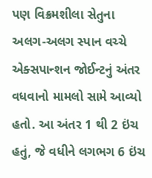પણ વિક્રમશીલા સેતુના અલગ-અલગ સ્પાન વચ્ચે એક્સપાન્શન જોઈન્ટનું અંતર વધવાનો મામલો સામે આવ્યો હતો. આ અંતર 1 થી 2 ઇંચ હતું, જે વધીને લગભગ 6 ઇંચ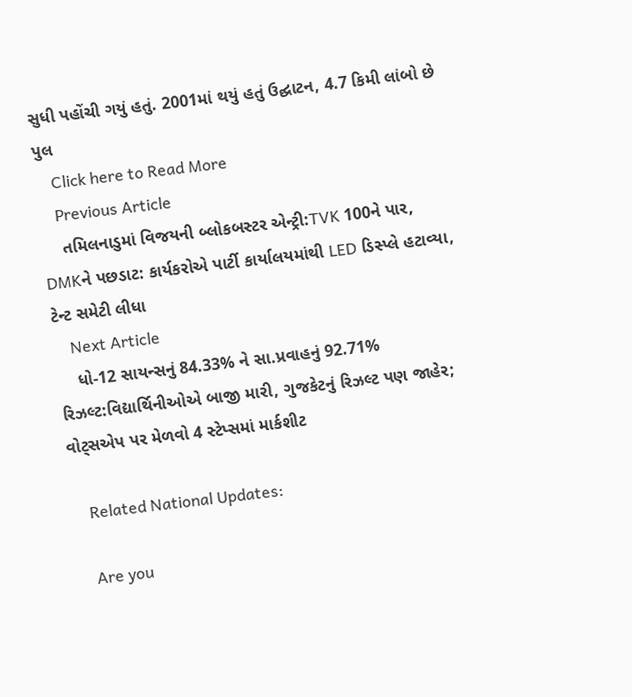સુધી પહોંચી ગયું હતું. 2001માં થયું હતું ઉદ્ઘાટન, 4.7 કિમી લાંબો છે પુલ
    Click here to Read More
    Previous Article
    તમિલનાડુમાં વિજયની બ્લોકબસ્ટર એન્ટ્રી:TVK 100ને પાર, DMKને પછડાટ: કાર્યકરોએ પાર્ટી કાર્યાલયમાંથી LED ડિસ્પ્લે હટાવ્યા, ટેન્ટ સમેટી લીધા
    Next Article
    ધો-12 સાયન્સનું 84.33% ને સા.પ્રવાહનું 92.71% રિઝલ્ટ:વિદ્યાર્થિનીઓએ બાજી મારી, ગુજકેટનું રિઝલ્ટ પણ જાહેર; વોટ્સએપ પર મેળવો 4 સ્ટેપ્સમાં માર્કશીટ

    Related National Updates:

    Are you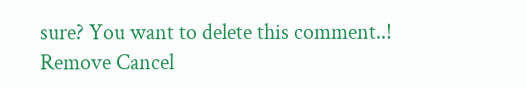sure? You want to delete this comment..! Remove Cancel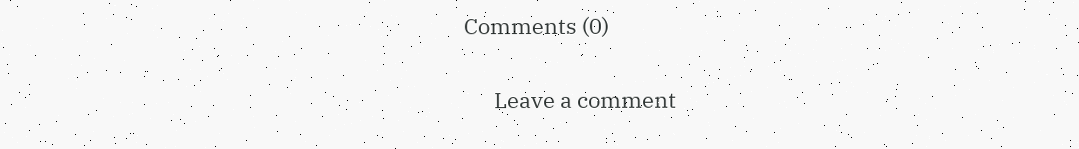Comments (0)

      Leave a comment